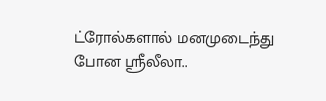ட்ரோல்களால் மனமுடைந்து போன ஸ்ரீலீலா..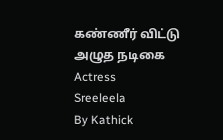கண்ணீர் விட்டு அழுத நடிகை
Actress
Sreeleela
By Kathick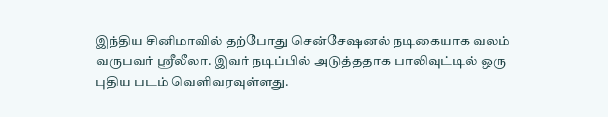இந்திய சினிமாவில் தற்போது சென்சேஷனல் நடிகையாக வலம் வருபவர் ஸ்ரீலீலா. இவர் நடிப்பில் அடுத்ததாக பாலிவுட்டில் ஒரு புதிய படம் வெளிவரவுள்ளது.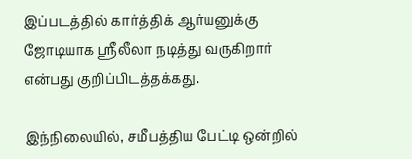இப்படத்தில் கார்த்திக் ஆர்யனுக்கு ஜோடியாக ஸ்ரீலீலா நடித்து வருகிறார் என்பது குறிப்பிடத்தக்கது.

இந்நிலையில், சமீபத்திய பேட்டி ஒன்றில்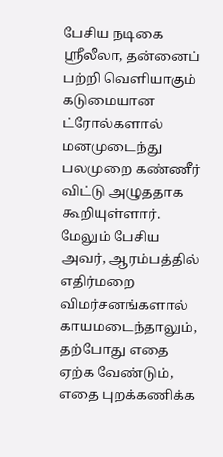பேசிய நடிகை ஸ்ரீலீலா, தன்னைப் பற்றி வெளியாகும் கடுமையான ட்ரோல்களால் மனமுடைந்து பலமுறை கண்ணீர் விட்டு அழுததாக கூறியுள்ளார்.
மேலும் பேசிய அவர், ஆரம்பத்தில் எதிர்மறை விமர்சனங்களால் காயமடைந்தாலும், தற்போது எதை ஏற்க வேண்டும், எதை புறக்கணிக்க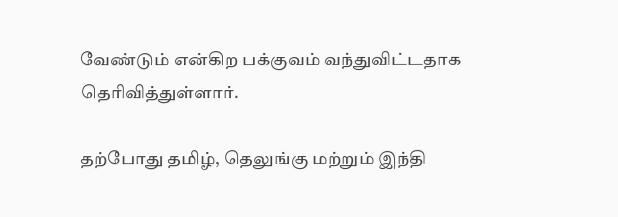வேண்டும் என்கிற பக்குவம் வந்துவிட்டதாக தெரிவித்துள்ளார்.

தற்போது தமிழ், தெலுங்கு மற்றும் இந்தி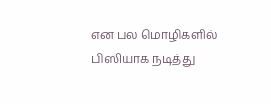என பல மொழிகளில் பிஸியாக நடித்து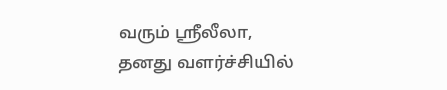வரும் ஸ்ரீலீலா, தனது வளர்ச்சியில்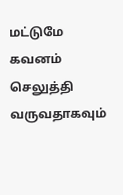மட்டுமே கவனம் செலுத்தி வருவதாகவும்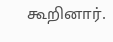கூறினார்.